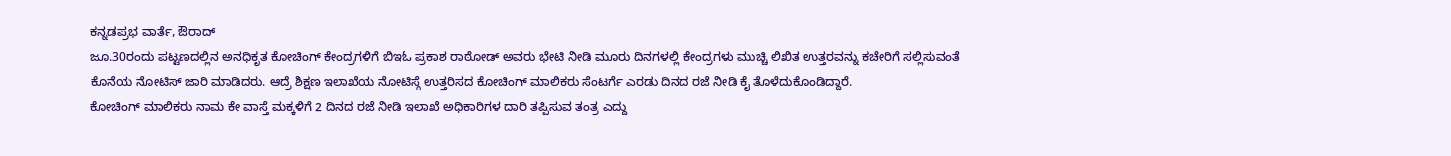ಕನ್ನಡಪ್ರಭ ವಾರ್ತೆ, ಔರಾದ್
ಜೂ.30ರಂದು ಪಟ್ಟಣದಲ್ಲಿನ ಅನಧಿಕೃತ ಕೋಚಿಂಗ್ ಕೇಂದ್ರಗಳಿಗೆ ಬಿಇಓ ಪ್ರಕಾಶ ರಾಠೋಡ್ ಅವರು ಭೇಟಿ ನೀಡಿ ಮೂರು ದಿನಗಳಲ್ಲಿ ಕೇಂದ್ರಗಳು ಮುಚ್ಚಿ ಲಿಖಿತ ಉತ್ತರವನ್ನು ಕಚೇರಿಗೆ ಸಲ್ಲಿಸುವಂತೆ ಕೊನೆಯ ನೋಟಿಸ್ ಜಾರಿ ಮಾಡಿದರು. ಆದ್ರೆ ಶಿಕ್ಷಣ ಇಲಾಖೆಯ ನೋಟಿಸ್ಗೆ ಉತ್ತರಿಸದ ಕೋಚಿಂಗ್ ಮಾಲಿಕರು ಸೆಂಟರ್ಗೆ ಎರಡು ದಿನದ ರಜೆ ನೀಡಿ ಕೈ ತೊಳೆದುಕೊಂಡಿದ್ದಾರೆ.
ಕೋಚಿಂಗ್ ಮಾಲಿಕರು ನಾಮ ಕೇ ವಾಸ್ತೆ ಮಕ್ಕಳಿಗೆ 2 ದಿನದ ರಜೆ ನೀಡಿ ಇಲಾಖೆ ಅಧಿಕಾರಿಗಳ ದಾರಿ ತಪ್ಪಿಸುವ ತಂತ್ರ ಎದ್ದು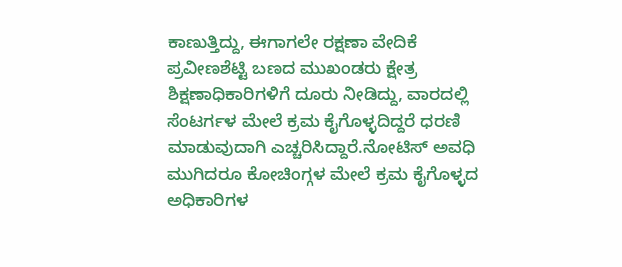ಕಾಣುತ್ತಿದ್ದು, ಈಗಾಗಲೇ ರಕ್ಷಣಾ ವೇದಿಕೆ ಪ್ರವೀಣಶೆಟ್ಟಿ ಬಣದ ಮುಖಂಡರು ಕ್ಷೇತ್ರ ಶಿಕ್ಷಣಾಧಿಕಾರಿಗಳಿಗೆ ದೂರು ನೀಡಿದ್ದು, ವಾರದಲ್ಲಿ ಸೆಂಟರ್ಗಳ ಮೇಲೆ ಕ್ರಮ ಕೈಗೊಳ್ಳದಿದ್ದರೆ ಧರಣಿ ಮಾಡುವುದಾಗಿ ಎಚ್ಚರಿಸಿದ್ದಾರೆ.ನೋಟಿಸ್ ಅವಧಿ ಮುಗಿದರೂ ಕೋಚಿಂಗ್ಗಳ ಮೇಲೆ ಕ್ರಮ ಕೈಗೊಳ್ಳದ ಅಧಿಕಾರಿಗಳ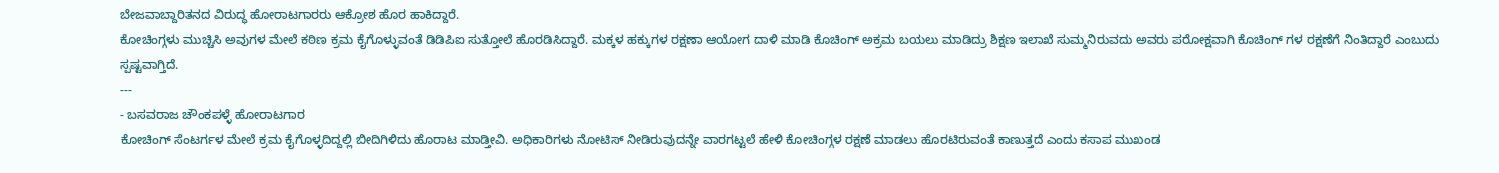ಬೇಜವಾಬ್ದಾರಿತನದ ವಿರುದ್ಧ ಹೋರಾಟಗಾರರು ಆಕ್ರೋಶ ಹೊರ ಹಾಕಿದ್ದಾರೆ.
ಕೋಚಿಂಗ್ಗಳು ಮುಚ್ಚಿಸಿ ಅವುಗಳ ಮೇಲೆ ಕಠಿಣ ಕ್ರಮ ಕೈಗೊಳ್ಳುವಂತೆ ಡಿಡಿಪಿಐ ಸುತ್ತೋಲೆ ಹೊರಡಿಸಿದ್ದಾರೆ. ಮಕ್ಕಳ ಹಕ್ಕುಗಳ ರಕ್ಷಣಾ ಆಯೋಗ ದಾಳಿ ಮಾಡಿ ಕೊಚಿಂಗ್ ಅಕ್ರಮ ಬಯಲು ಮಾಡಿದ್ರು ಶಿಕ್ಷಣ ಇಲಾಖೆ ಸುಮ್ಮನಿರುವದು ಅವರು ಪರೋಕ್ಷವಾಗಿ ಕೊಚಿಂಗ್ ಗಳ ರಕ್ಷಣೆಗೆ ನಿಂತಿದ್ದಾರೆ ಎಂಬುದು ಸ್ಪಷ್ಟವಾಗ್ತಿದೆ.
---
- ಬಸವರಾಜ ಚೌಂಕಪಳ್ಳೆ ಹೋರಾಟಗಾರ
ಕೋಚಿಂಗ್ ಸೆಂಟರ್ಗಳ ಮೇಲೆ ಕ್ರಮ ಕೈಗೊಳ್ಳದಿದ್ದಲ್ಲಿ ಬೀದಿಗಿಳಿದು ಹೊರಾಟ ಮಾಡ್ತೀವಿ. ಅಧಿಕಾರಿಗಳು ನೋಟಿಸ್ ನೀಡಿರುವುದನ್ನೇ ವಾರಗಟ್ಟಲೆ ಹೇಳಿ ಕೋಚಿಂಗ್ಗಳ ರಕ್ಷಣೆ ಮಾಡಲು ಹೊರಟಿರುವಂತೆ ಕಾಣುತ್ತದೆ ಎಂದು ಕಸಾಪ ಮುಖಂಡ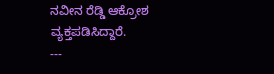ನವೀನ ರೆಡ್ಡಿ ಆಕ್ರೋಶ ವ್ಯಕ್ತಪಡಿಸಿದ್ದಾರೆ.
---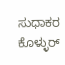ಸುಧಾಕರ ಕೊಳ್ಳುರ್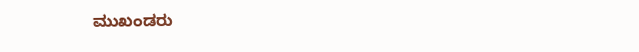ಮುಖಂಡರು